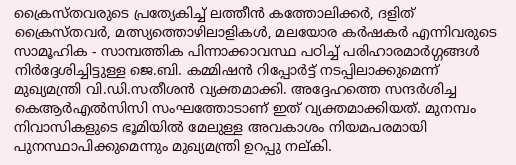ക്രൈസ്തവരുടെ പ്രത്യേകിച്ച് ലത്തീൻ കത്തോലിക്കർ, ദളിത് ക്രൈസ്തവർ, മത്സ്യത്തൊഴിലാളികൾ, മലയോര കർഷകർ എന്നിവരുടെ സാമൂഹിക - സാമ്പത്തിക പിന്നാക്കാവസ്ഥ പഠിച്ച് പരിഹാരമാർഗ്ഗങ്ങൾ നിർദ്ദേശിച്ചിട്ടുള്ള ജെ.ബി. കമ്മിഷൻ റിപ്പോർട്ട് നടപ്പിലാക്കുമെന്ന് മുഖ്യമന്ത്രി വി.ഡി.സതീശൻ വ്യക്തമാക്കി. അദ്ദേഹത്തെ സന്ദർശിച്ച കെആർഎൽസിസി സംഘത്തോടാണ് ഇത് വ്യക്തമാക്കിയത്. മുനമ്പം നിവാസികളുടെ ഭൂമിയിൽ മേലുള്ള അവകാശം നിയമപരമായി പുനസ്ഥാപിക്കുമെന്നും മുഖ്യമന്ത്രി ഉറപ്പു നല്കി.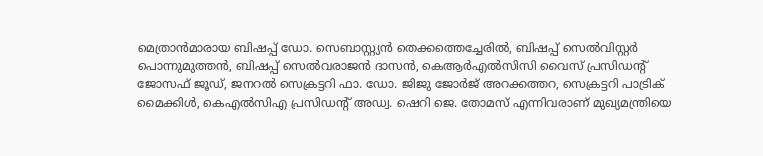മെത്രാൻമാരായ ബിഷപ്പ് ഡോ. സെബാസ്റ്റ്യൻ തെക്കത്തെച്ചേരിൽ, ബിഷപ്പ് സെൽവിസ്റ്റർ പൊന്നുമുത്തൻ, ബിഷപ്പ് സെൽവരാജൻ ദാസൻ, കെആർഎൽസിസി വൈസ് പ്രസിഡന്റ് ജോസഫ് ജൂഡ്, ജനറൽ സെക്രട്ടറി ഫാ. ഡോ. ജിജു ജോർജ് അറക്കത്തറ, സെക്രട്ടറി പാട്രിക് മൈക്കിൾ, കെഎൽസിഎ പ്രസിഡന്റ് അഡ്വ. ഷെറി ജെ. തോമസ് എന്നിവരാണ് മുഖ്യമന്ത്രിയെ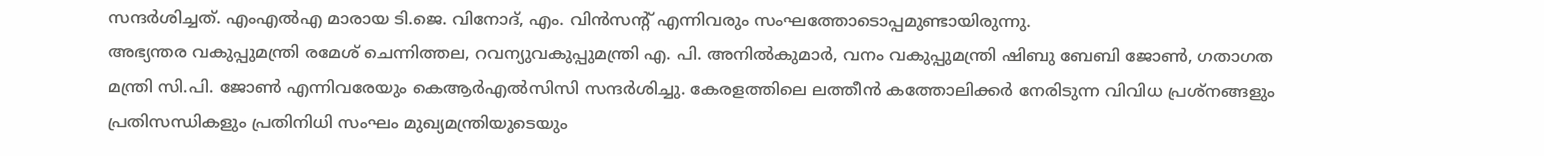സന്ദർശിച്ചത്. എംഎൽഎ മാരായ ടി.ജെ. വിനോദ്, എം. വിൻസന്റ് എന്നിവരും സംഘത്തോടൊപ്പമുണ്ടായിരുന്നു.
അഭ്യന്തര വകുപ്പുമന്ത്രി രമേശ് ചെന്നിത്തല, റവന്യുവകുപ്പുമന്ത്രി എ. പി. അനിൽകുമാർ, വനം വകുപ്പുമന്ത്രി ഷിബു ബേബി ജോൺ, ഗതാഗത മന്ത്രി സി.പി. ജോൺ എന്നിവരേയും കെആർഎൽസിസി സന്ദർശിച്ചു. കേരളത്തിലെ ലത്തീൻ കത്തോലിക്കർ നേരിടുന്ന വിവിധ പ്രശ്നങ്ങളും പ്രതിസന്ധികളും പ്രതിനിധി സംഘം മുഖ്യമന്ത്രിയുടെയും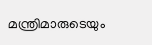മന്ത്രിമാരുടെയും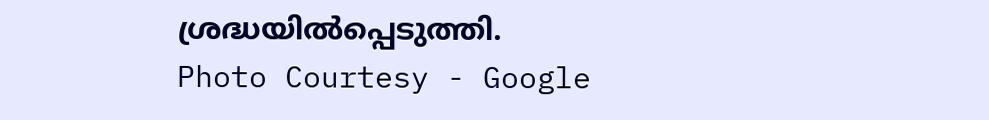ശ്രദ്ധയിൽപ്പെടുത്തി.
Photo Courtesy - Google